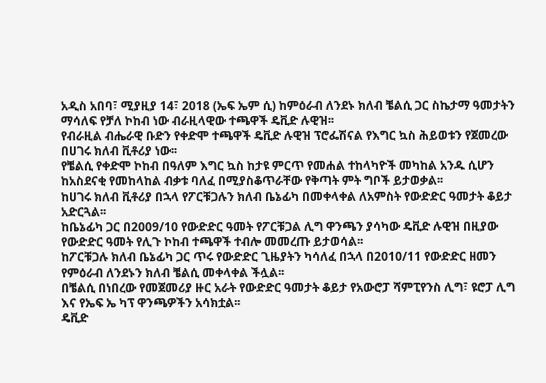አዲስ አበባ፣ ሚያዚያ 14፣ 2018 (ኤፍ ኤም ሲ) ከምዕራብ ለንደኑ ክለብ ቼልሲ ጋር ስኬታማ ዓመታትን ማሳለፍ የቻለ ኮከብ ነው ብራዚላዊው ተጫዋች ዴቪድ ሉዊዝ፡፡
የብራዚል ብሔራዊ ቡድን የቀድሞ ተጫዋች ዴቪድ ሉዊዝ ፕሮፌሽናል የእግር ኳስ ሕይወቱን የጀመረው በሀገሩ ክለብ ቪቶሪያ ነው፡፡
የቼልሲ የቀድሞ ኮከብ በዓለም እግር ኳስ ከታዩ ምርጥ የመሐል ተከላካዮች መካከል አንዱ ሲሆን ከአስደናቂ የመከላከል ብቃቱ ባለፈ በሚያስቆጥራቸው የቅጣት ምት ግቦች ይታወቃል፡፡
ከሀገሩ ክለብ ቪቶሪያ በኋላ የፖርቹጋሉን ክለብ ቤኔፊካ በመቀላቀል ለአምስት የውድድር ዓመታት ቆይታ አድርጓል፡፡
ከቤኔፊካ ጋር በ2009/10 የውድድር ዓመት የፖርቹጋል ሊግ ዋንጫን ያሳካው ዴቪድ ሉዊዝ በዚያው የውድድር ዓመት የሊጉ ኮከብ ተጫዋች ተብሎ መመረጡ ይታወሳል፡፡
ከፖርቹጋሉ ክለብ ቤኔፊካ ጋር ጥሩ የውድድር ጊዜያትን ካሳለፈ በኋላ በ2010/11 የውድድር ዘመን የምዕራብ ለንደኑን ክለብ ቼልሲ መቀላቀል ችሏል፡፡
በቼልሲ በነበረው የመጀመሪያ ዙር አራት የውድድር ዓመታት ቆይታ የአውሮፓ ሻምፒየንስ ሊግ፣ ዩሮፓ ሊግ እና የኤፍ ኤ ካፕ ዋንጫዎችን አሳክቷል፡፡
ዴቪድ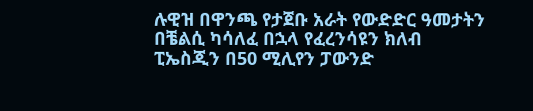ሉዊዝ በዋንጫ የታጀቡ አራት የውድድር ዓመታትን በቼልሲ ካሳለፈ በኋላ የፈረንሳዩን ክለብ ፒኤስጂን በ50 ሚሊየን ፓውንድ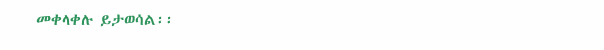መቀላቀሉ ይታወሳል፡፡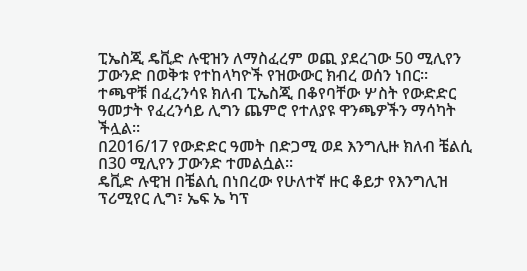ፒኤስጂ ዴቪድ ሉዊዝን ለማስፈረም ወጪ ያደረገው 50 ሚሊየን ፓውንድ በወቅቱ የተከላካዮች የዝውውር ክብረ ወሰን ነበር፡፡
ተጫዋቹ በፈረንሳዩ ክለብ ፒኤስጂ በቆየባቸው ሦስት የውድድር ዓመታት የፈረንሳይ ሊግን ጨምሮ የተለያዩ ዋንጫዎችን ማሳካት ችሏል፡፡
በ2016/17 የውድድር ዓመት በድጋሚ ወደ እንግሊዙ ክለብ ቼልሲ በ30 ሚሊየን ፓውንድ ተመልሷል፡፡
ዴቪድ ሉዊዝ በቼልሲ በነበረው የሁለተኛ ዙር ቆይታ የእንግሊዝ ፕሪሚየር ሊግ፣ ኤፍ ኤ ካፕ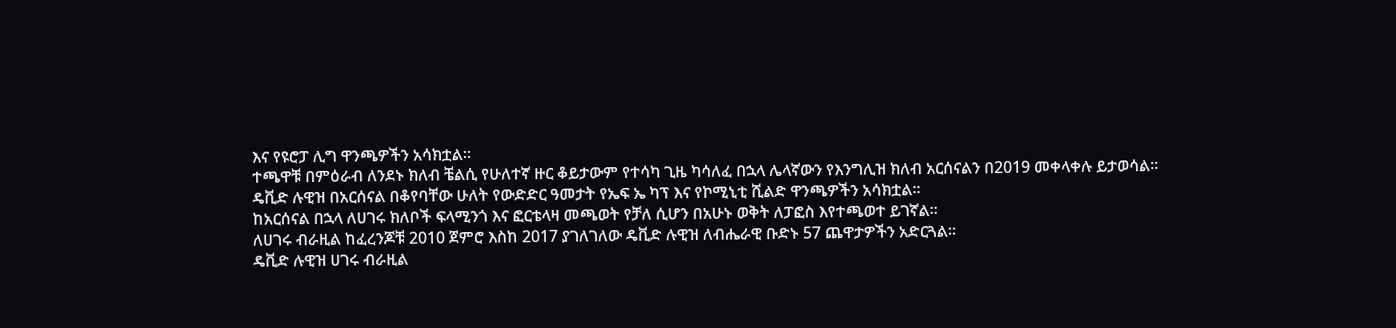እና የዩሮፓ ሊግ ዋንጫዎችን አሳክቷል፡፡
ተጫዋቹ በምዕራብ ለንደኑ ክለብ ቼልሲ የሁለተኛ ዙር ቆይታውም የተሳካ ጊዜ ካሳለፈ በኋላ ሌላኛውን የእንግሊዝ ክለብ አርሰናልን በ2019 መቀላቀሉ ይታወሳል፡፡
ዴቪድ ሉዊዝ በአርሰናል በቆየባቸው ሁለት የውድድር ዓመታት የኤፍ ኤ ካፕ እና የኮሚኒቲ ሺልድ ዋንጫዎችን አሳክቷል፡፡
ከአርሰናል በኋላ ለሀገሩ ክለቦች ፍላሚንጎ እና ፎርቴላዛ መጫወት የቻለ ሲሆን በአሁኑ ወቅት ለፓፎስ እየተጫወተ ይገኛል፡፡
ለሀገሩ ብራዚል ከፈረንጆቹ 2010 ጀምሮ እስከ 2017 ያገለገለው ዴቪድ ሉዊዝ ለብሔራዊ ቡድኑ 57 ጨዋታዎችን አድርጓል፡፡
ዴቪድ ሉዊዝ ሀገሩ ብራዚል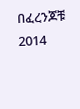በፈረንጆቹ 2014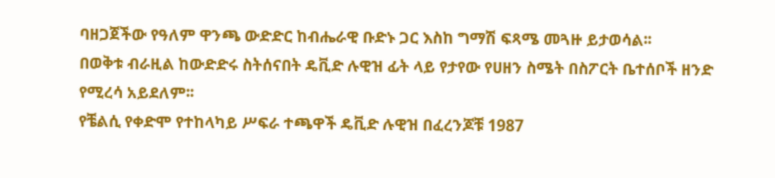ባዘጋጀችው የዓለም ዋንጫ ውድድር ከብሔራዊ ቡድኑ ጋር እስከ ግማሽ ፍጻሜ መጓዙ ይታወሳል፡፡
በወቅቱ ብራዚል ከውድድሩ ስትሰናበት ዴቪድ ሉዊዝ ፊት ላይ የታየው የሀዘን ስሜት በስፖርት ቤተሰቦች ዘንድ የሚረሳ አይደለም፡፡
የቼልሲ የቀድሞ የተከላካይ ሥፍራ ተጫዋች ዴቪድ ሉዊዝ በፈረንጆቹ 1987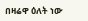በዛሬዋ ዕለት ነው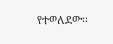የተወለደው፡፡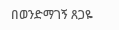በወንድማገኝ ጸጋዬ